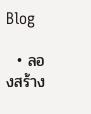Blog

  • ลองสร้าง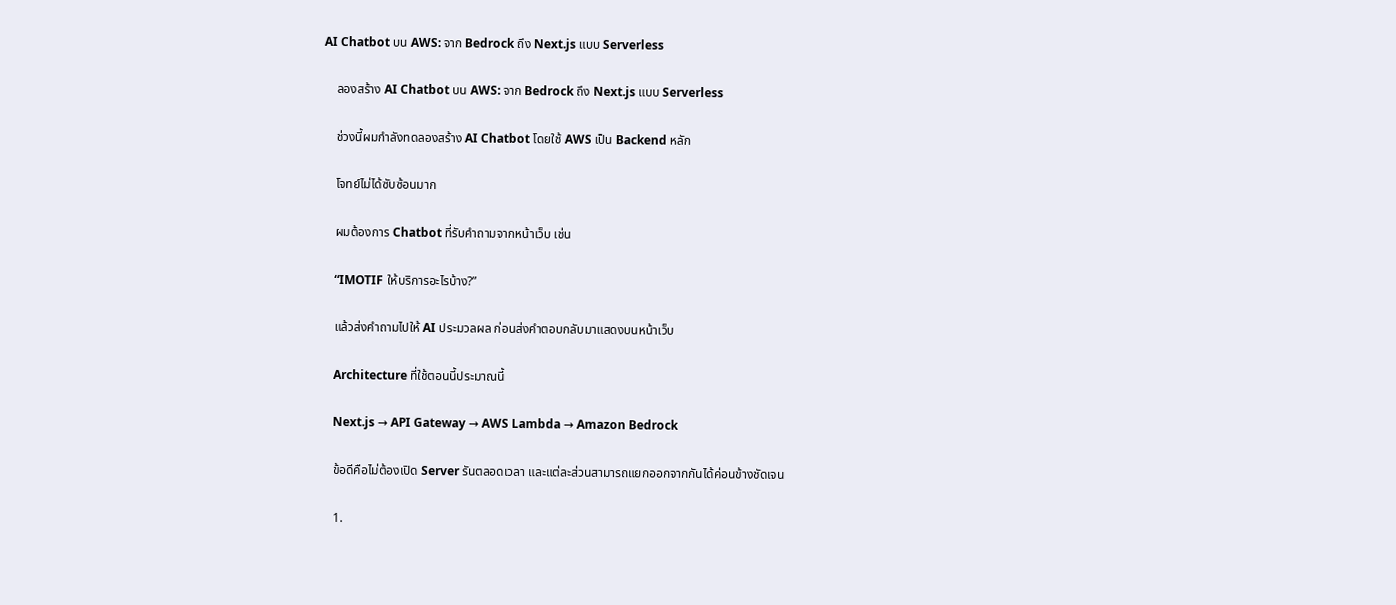AI Chatbot บน AWS: จาก Bedrock ถึง Next.js แบบ Serverless

    ลองสร้าง AI Chatbot บน AWS: จาก Bedrock ถึง Next.js แบบ Serverless

    ช่วงนี้ผมกำลังทดลองสร้าง AI Chatbot โดยใช้ AWS เป็น Backend หลัก

    โจทย์ไม่ได้ซับซ้อนมาก

    ผมต้องการ Chatbot ที่รับคำถามจากหน้าเว็บ เช่น

    “IMOTIF ให้บริการอะไรบ้าง?”

    แล้วส่งคำถามไปให้ AI ประมวลผล ก่อนส่งคำตอบกลับมาแสดงบนหน้าเว็บ

    Architecture ที่ใช้ตอนนี้ประมาณนี้

    Next.js → API Gateway → AWS Lambda → Amazon Bedrock

    ข้อดีคือไม่ต้องเปิด Server รันตลอดเวลา และแต่ละส่วนสามารถแยกออกจากกันได้ค่อนข้างชัดเจน

    1.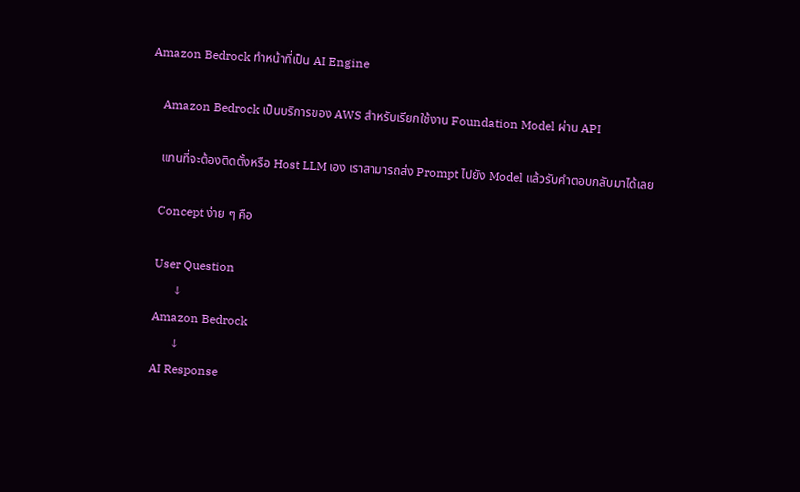Amazon Bedrock ทำหน้าที่เป็น AI Engine

    Amazon Bedrock เป็นบริการของ AWS สำหรับเรียกใช้งาน Foundation Model ผ่าน API

    แทนที่จะต้องติดตั้งหรือ Host LLM เอง เราสามารถส่ง Prompt ไปยัง Model แล้วรับคำตอบกลับมาได้เลย

    Concept ง่าย ๆ คือ

    User Question
          ↓
    Amazon Bedrock
          ↓
    AI Response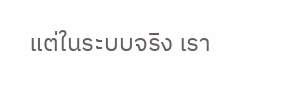แต่ในระบบจริง เรา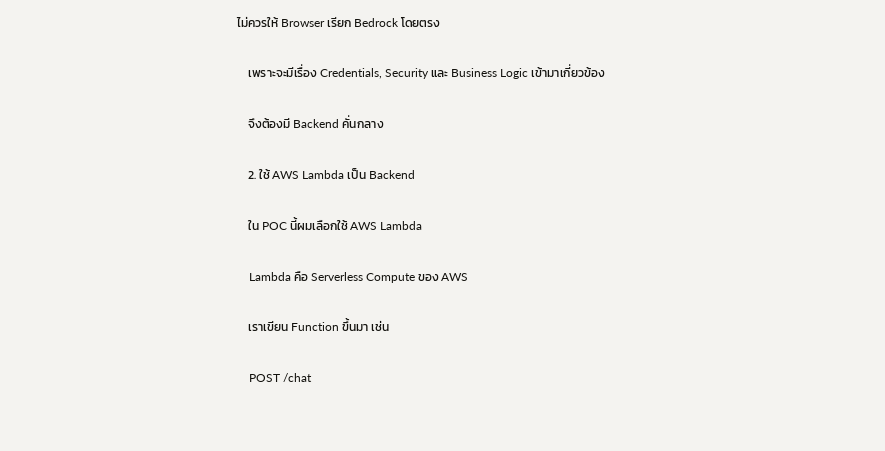ไม่ควรให้ Browser เรียก Bedrock โดยตรง

    เพราะจะมีเรื่อง Credentials, Security และ Business Logic เข้ามาเกี่ยวข้อง

    จึงต้องมี Backend คั่นกลาง

    2. ใช้ AWS Lambda เป็น Backend

    ใน POC นี้ผมเลือกใช้ AWS Lambda

    Lambda คือ Serverless Compute ของ AWS

    เราเขียน Function ขึ้นมา เช่น

    POST /chat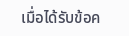เมื่อได้รับข้อค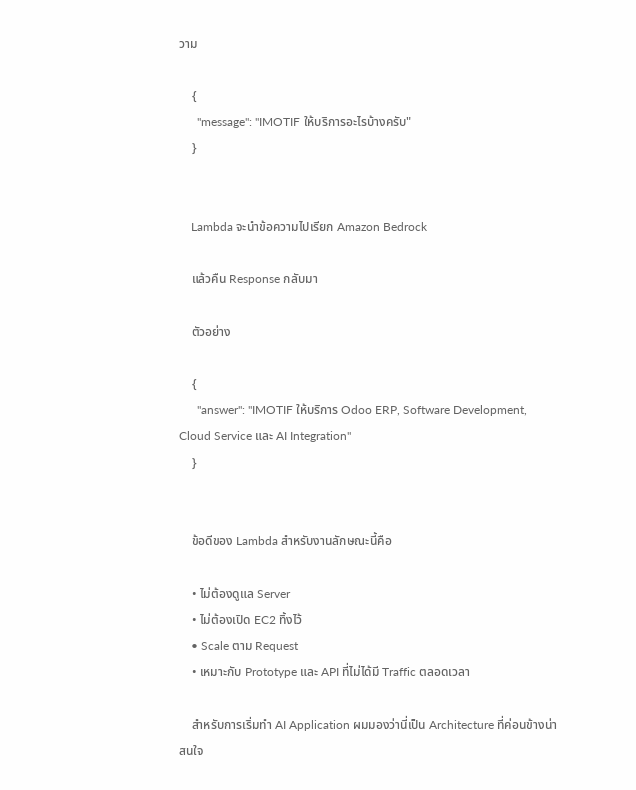วาม

    {
      "message": "IMOTIF ให้บริการอะไรบ้างครับ"
    }


    Lambda จะนำข้อความไปเรียก Amazon Bedrock

    แล้วคืน Response กลับมา

    ตัวอย่าง

    {
      "answer": "IMOTIF ให้บริการ Odoo ERP, Software Development, Cloud Service และ AI Integration"
    }


    ข้อดีของ Lambda สำหรับงานลักษณะนี้คือ

    • ไม่ต้องดูแล Server
    • ไม่ต้องเปิด EC2 ทิ้งไว้
    • Scale ตาม Request
    • เหมาะกับ Prototype และ API ที่ไม่ได้มี Traffic ตลอดเวลา

    สำหรับการเริ่มทำ AI Application ผมมองว่านี่เป็น Architecture ที่ค่อนข้างน่าสนใจ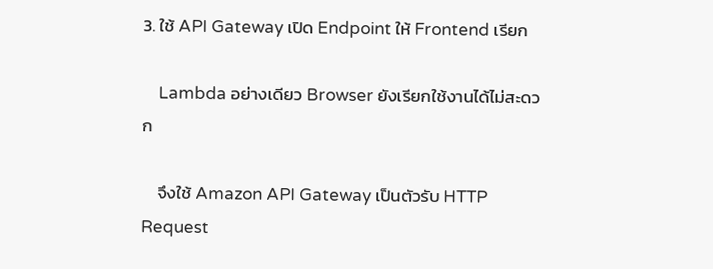3. ใช้ API Gateway เปิด Endpoint ให้ Frontend เรียก

    Lambda อย่างเดียว Browser ยังเรียกใช้งานได้ไม่สะดวก

    จึงใช้ Amazon API Gateway เป็นตัวรับ HTTP Request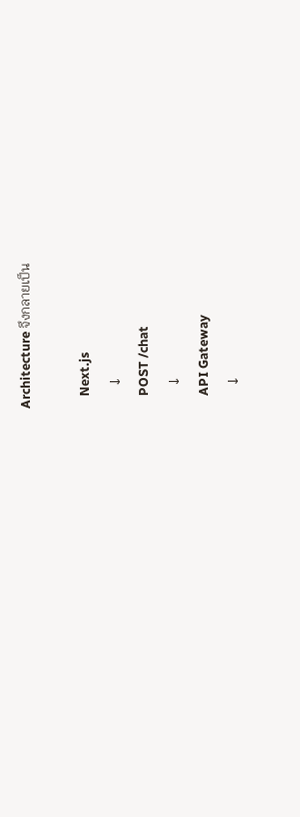Architecture จึงกลายเป็น

    Next.js
       ↓
    POST /chat
       ↓
    API Gateway
       ↓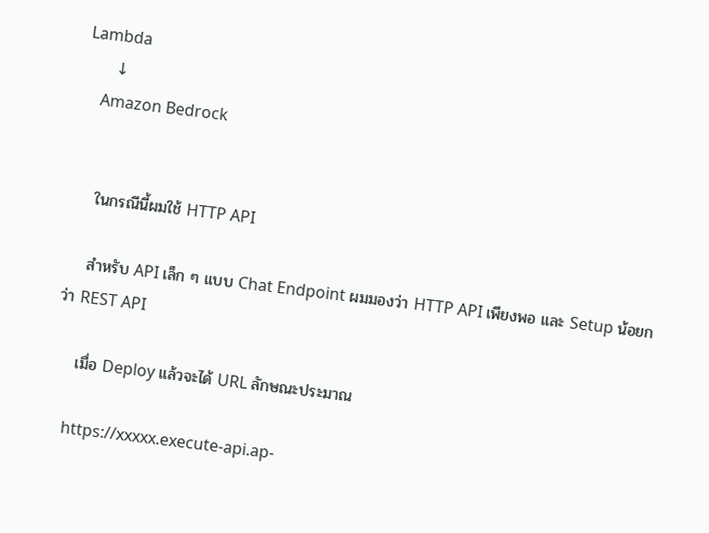Lambda
       ↓
    Amazon Bedrock


    ในกรณีนี้ผมใช้ HTTP API

    สำหรับ API เล็ก ๆ แบบ Chat Endpoint ผมมองว่า HTTP API เพียงพอ และ Setup น้อยกว่า REST API

    เมื่อ Deploy แล้วจะได้ URL ลักษณะประมาณ

    https://xxxxx.execute-api.ap-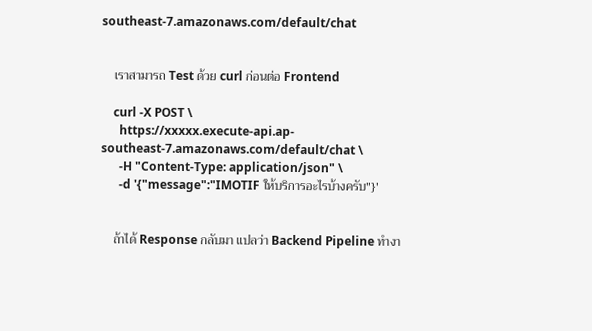southeast-7.amazonaws.com/default/chat


    เราสามารถ Test ด้วย curl ก่อนต่อ Frontend

    curl -X POST \
      https://xxxxx.execute-api.ap-southeast-7.amazonaws.com/default/chat \
      -H "Content-Type: application/json" \
      -d '{"message":"IMOTIF ให้บริการอะไรบ้างครับ"}'


    ถ้าได้ Response กลับมา แปลว่า Backend Pipeline ทำงา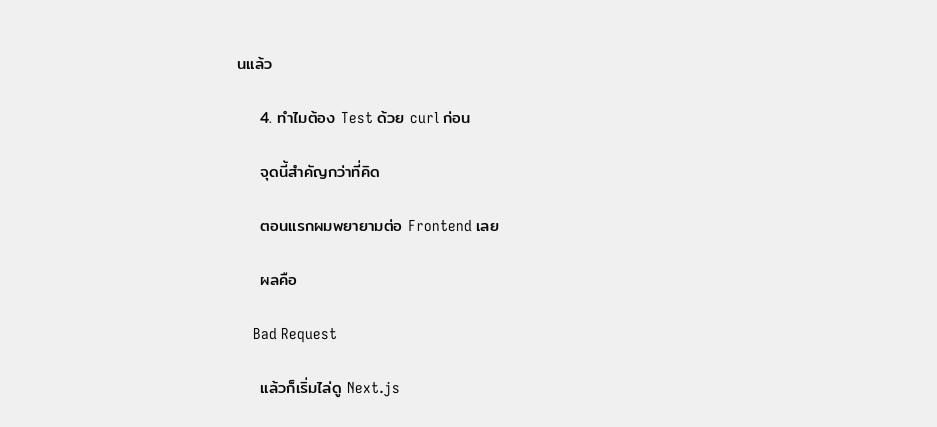นแล้ว

    4. ทำไมต้อง Test ด้วย curl ก่อน

    จุดนี้สำคัญกว่าที่คิด

    ตอนแรกผมพยายามต่อ Frontend เลย

    ผลคือ

    Bad Request

    แล้วก็เริ่มไล่ดู Next.js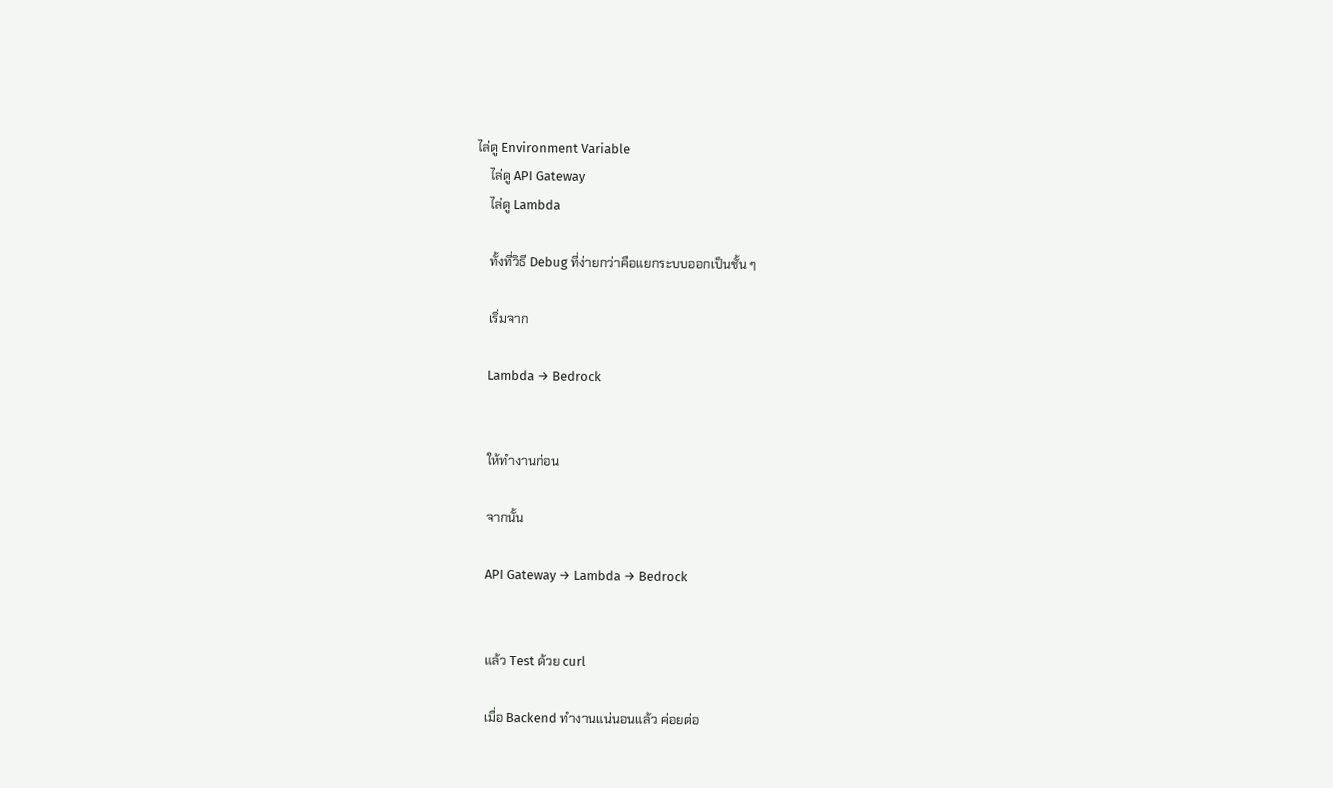ไล่ดู Environment Variable
    ไล่ดู API Gateway
    ไล่ดู Lambda

    ทั้งที่วิธี Debug ที่ง่ายกว่าคือแยกระบบออกเป็นชั้น ๆ

    เริ่มจาก

    Lambda → Bedrock


    ให้ทำงานก่อน

    จากนั้น

    API Gateway → Lambda → Bedrock


    แล้ว Test ด้วย curl

    เมื่อ Backend ทำงานแน่นอนแล้ว ค่อยต่อ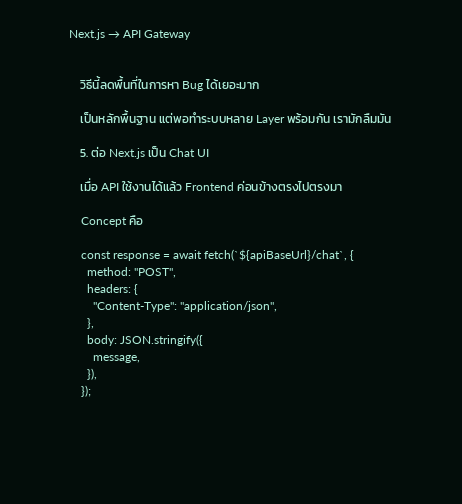Next.js → API Gateway


    วิธีนี้ลดพื้นที่ในการหา Bug ได้เยอะมาก

    เป็นหลักพื้นฐาน แต่พอทำระบบหลาย Layer พร้อมกัน เรามักลืมมัน

    5. ต่อ Next.js เป็น Chat UI

    เมื่อ API ใช้งานได้แล้ว Frontend ค่อนข้างตรงไปตรงมา

    Concept คือ

    const response = await fetch(`${apiBaseUrl}/chat`, {
      method: "POST",
      headers: {
        "Content-Type": "application/json",
      },
      body: JSON.stringify({
        message,
      }),
    });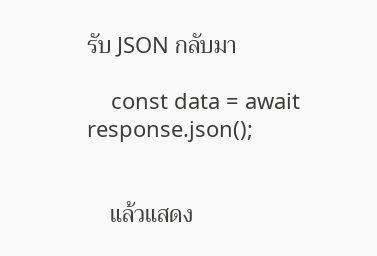รับ JSON กลับมา

    const data = await response.json();


    แล้วแสดง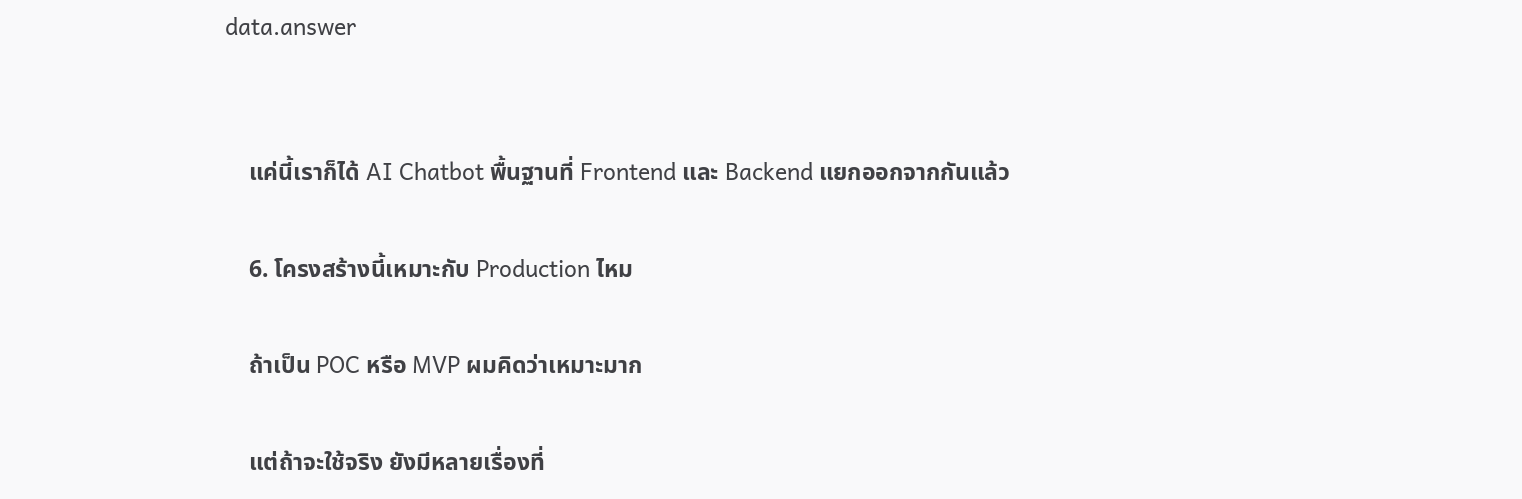data.answer


    แค่นี้เราก็ได้ AI Chatbot พื้นฐานที่ Frontend และ Backend แยกออกจากกันแล้ว

    6. โครงสร้างนี้เหมาะกับ Production ไหม

    ถ้าเป็น POC หรือ MVP ผมคิดว่าเหมาะมาก

    แต่ถ้าจะใช้จริง ยังมีหลายเรื่องที่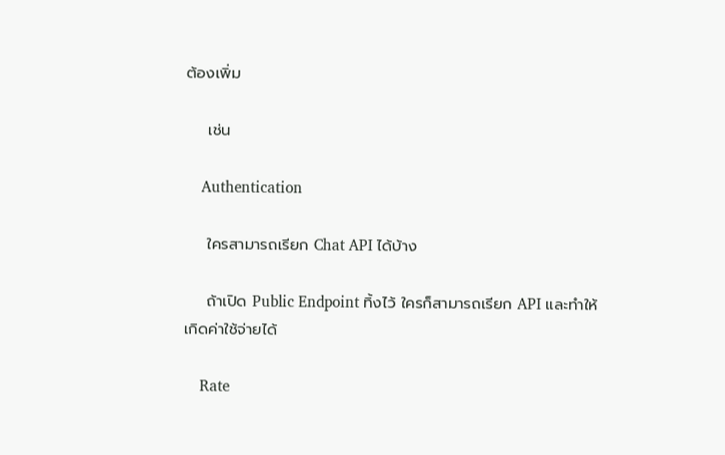ต้องเพิ่ม

    เช่น

    Authentication

    ใครสามารถเรียก Chat API ได้บ้าง

    ถ้าเปิด Public Endpoint ทิ้งไว้ ใครก็สามารถเรียก API และทำให้เกิดค่าใช้จ่ายได้

    Rate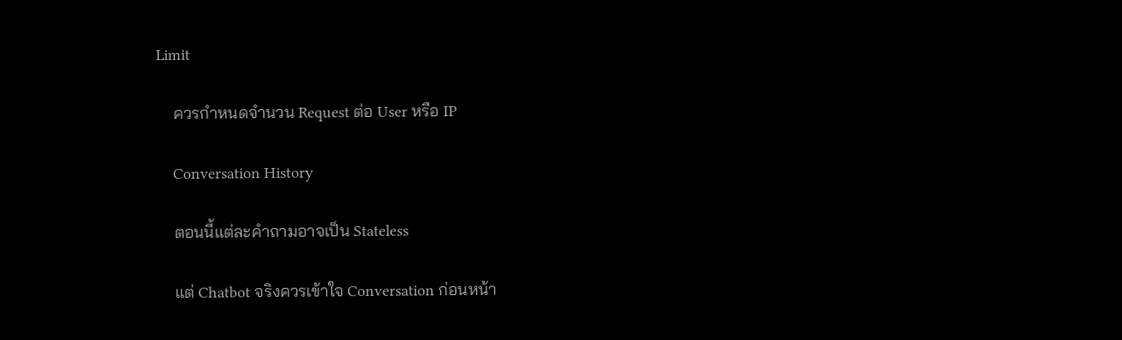Limit

    ควรกำหนดจำนวน Request ต่อ User หรือ IP

    Conversation History

    ตอนนี้แต่ละคำถามอาจเป็น Stateless

    แต่ Chatbot จริงควรเข้าใจ Conversation ก่อนหน้า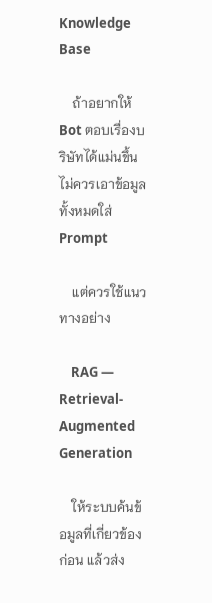Knowledge Base

    ถ้าอยากให้ Bot ตอบเรื่องบริษัทได้แม่นขึ้น ไม่ควรเอาข้อมูลทั้งหมดใส่ Prompt

    แต่ควรใช้แนวทางอย่าง

    RAG — Retrieval-Augmented Generation

    ให้ระบบค้นข้อมูลที่เกี่ยวข้องก่อน แล้วส่ง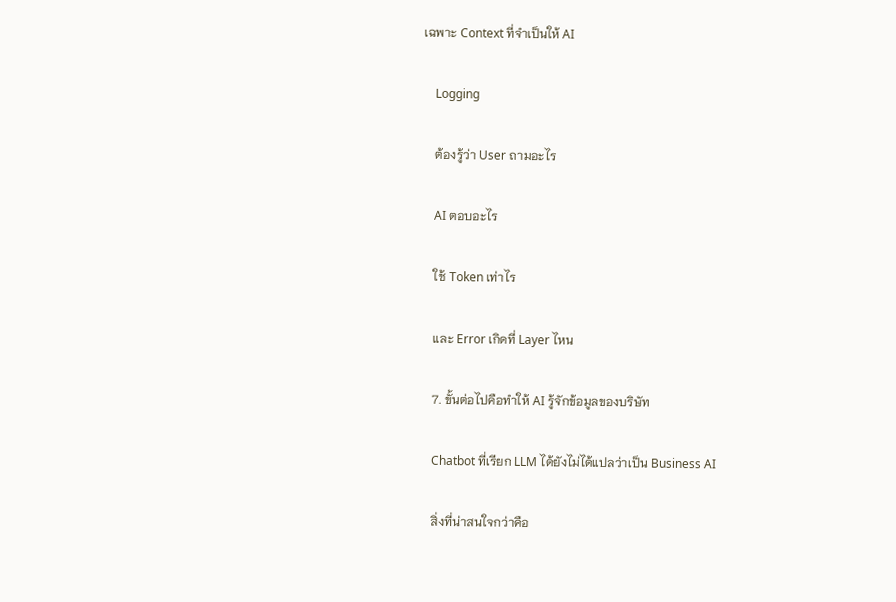เฉพาะ Context ที่จำเป็นให้ AI

    Logging

    ต้องรู้ว่า User ถามอะไร

    AI ตอบอะไร

    ใช้ Token เท่าไร

    และ Error เกิดที่ Layer ไหน

    7. ขั้นต่อไปคือทำให้ AI รู้จักข้อมูลของบริษัท

    Chatbot ที่เรียก LLM ได้ยังไม่ได้แปลว่าเป็น Business AI

    สิ่งที่น่าสนใจกว่าคือ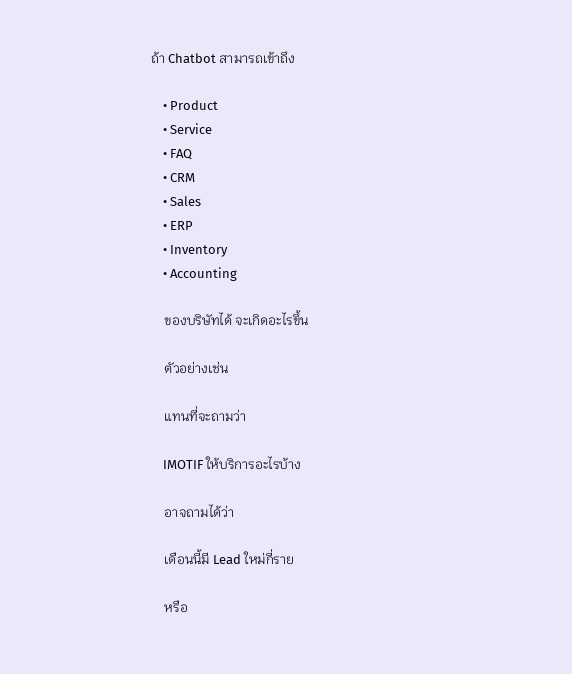ถ้า Chatbot สามารถเข้าถึง

    • Product
    • Service
    • FAQ
    • CRM
    • Sales
    • ERP
    • Inventory
    • Accounting

    ของบริษัทได้ จะเกิดอะไรขึ้น

    ตัวอย่างเช่น

    แทนที่จะถามว่า

    IMOTIF ให้บริการอะไรบ้าง

    อาจถามได้ว่า

    เดือนนี้มี Lead ใหม่กี่ราย

    หรือ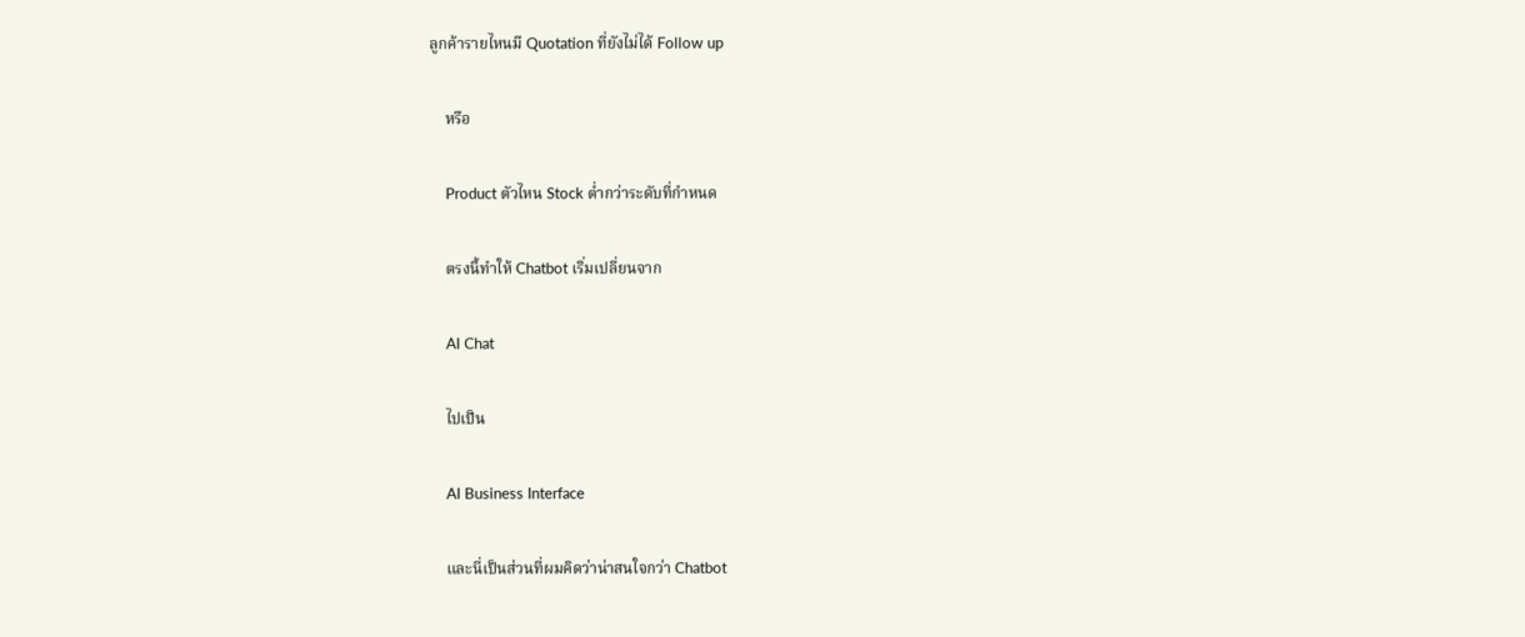ลูกค้ารายไหนมี Quotation ที่ยังไม่ได้ Follow up

    หรือ

    Product ตัวไหน Stock ต่ำกว่าระดับที่กำหนด

    ตรงนี้ทำให้ Chatbot เริ่มเปลี่ยนจาก

    AI Chat

    ไปเป็น

    AI Business Interface

    และนี่เป็นส่วนที่ผมคิดว่าน่าสนใจกว่า Chatbot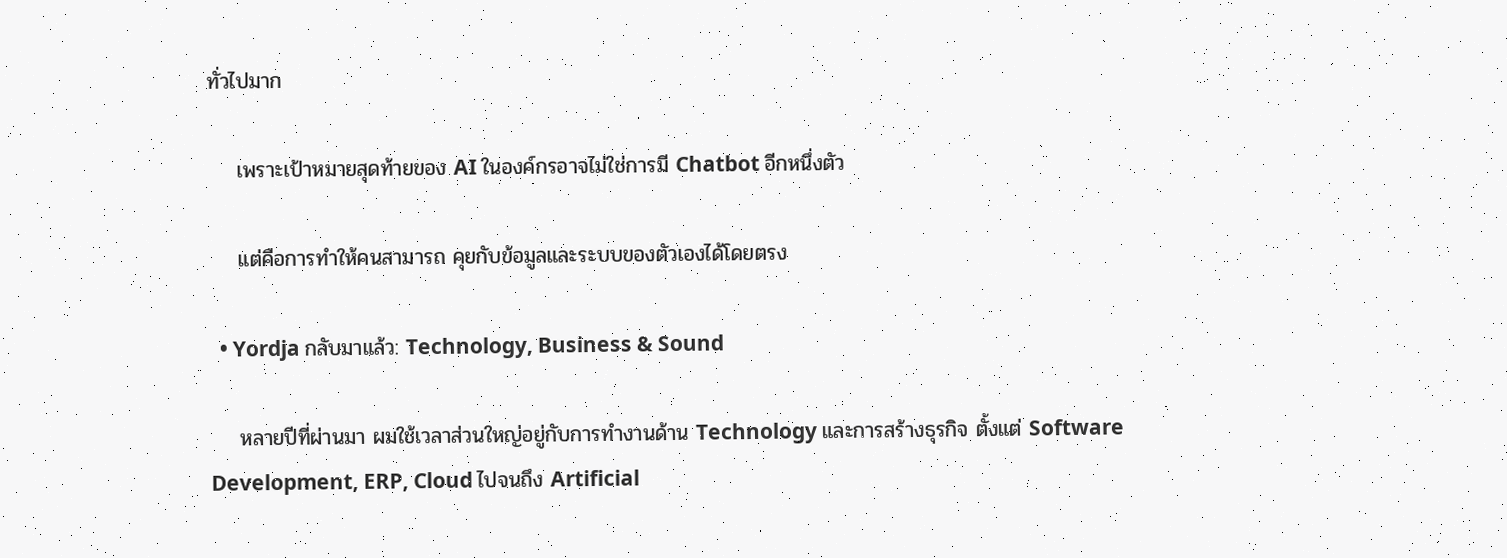ทั่วไปมาก

    เพราะเป้าหมายสุดท้ายของ AI ในองค์กรอาจไม่ใช่การมี Chatbot อีกหนึ่งตัว

    แต่คือการทำให้คนสามารถ คุยกับข้อมูลและระบบของตัวเองได้โดยตรง

  • Yordja กลับมาแล้ว: Technology, Business & Sound

    หลายปีที่ผ่านมา ผมใช้เวลาส่วนใหญ่อยู่กับการทำงานด้าน Technology และการสร้างธุรกิจ ตั้งแต่ Software Development, ERP, Cloud ไปจนถึง Artificial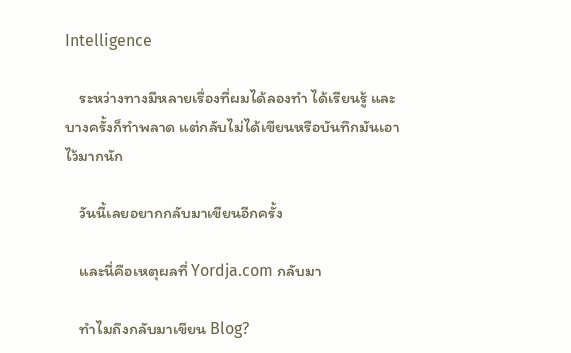Intelligence

    ระหว่างทางมีหลายเรื่องที่ผมได้ลองทำ ได้เรียนรู้ และบางครั้งก็ทำพลาด แต่กลับไม่ได้เขียนหรือบันทึกมันเอาไว้มากนัก

    วันนี้เลยอยากกลับมาเขียนอีกครั้ง

    และนี่คือเหตุผลที่ Yordja.com กลับมา

    ทำไมถึงกลับมาเขียน Blog?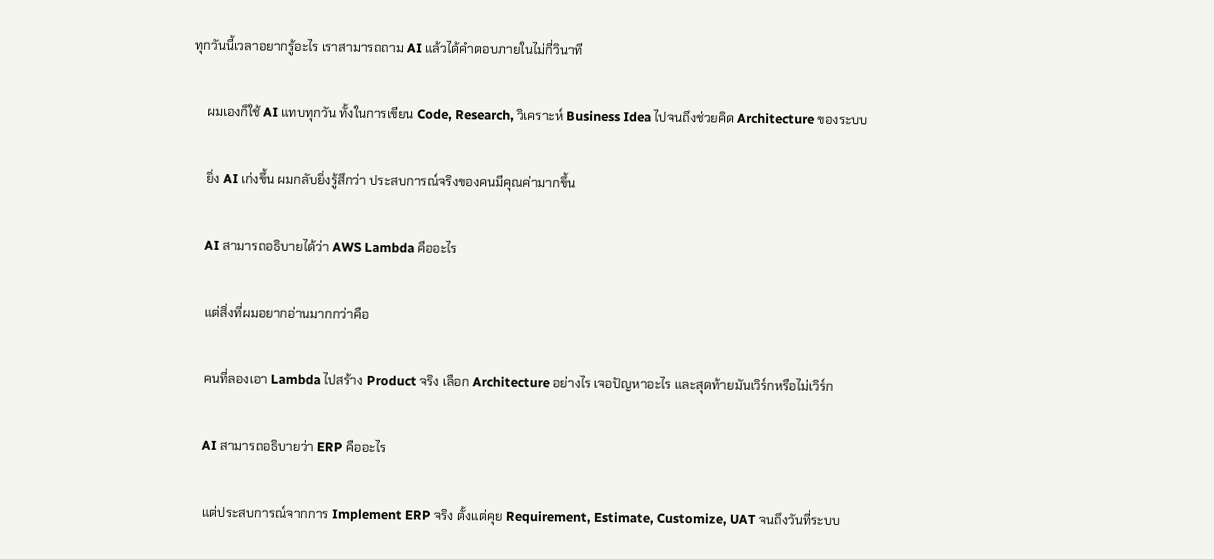ทุกวันนี้เวลาอยากรู้อะไร เราสามารถถาม AI แล้วได้คำตอบภายในไม่กี่วินาที

    ผมเองก็ใช้ AI แทบทุกวัน ทั้งในการเขียน Code, Research, วิเคราะห์ Business Idea ไปจนถึงช่วยคิด Architecture ของระบบ

    ยิ่ง AI เก่งขึ้น ผมกลับยิ่งรู้สึกว่า ประสบการณ์จริงของคนมีคุณค่ามากขึ้น

    AI สามารถอธิบายได้ว่า AWS Lambda คืออะไร

    แต่สิ่งที่ผมอยากอ่านมากกว่าคือ

    คนที่ลองเอา Lambda ไปสร้าง Product จริง เลือก Architecture อย่างไร เจอปัญหาอะไร และสุดท้ายมันเวิร์กหรือไม่เวิร์ก

    AI สามารถอธิบายว่า ERP คืออะไร

    แต่ประสบการณ์จากการ Implement ERP จริง ตั้งแต่คุย Requirement, Estimate, Customize, UAT จนถึงวันที่ระบบ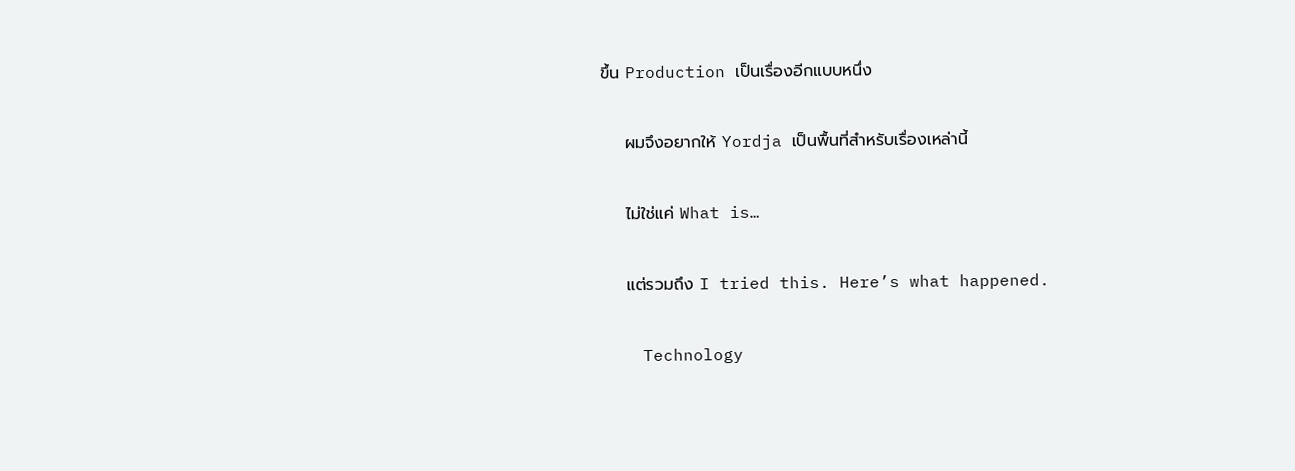ขึ้น Production เป็นเรื่องอีกแบบหนึ่ง

    ผมจึงอยากให้ Yordja เป็นพื้นที่สำหรับเรื่องเหล่านี้

    ไม่ใช่แค่ What is…

    แต่รวมถึง I tried this. Here’s what happened.

    Technology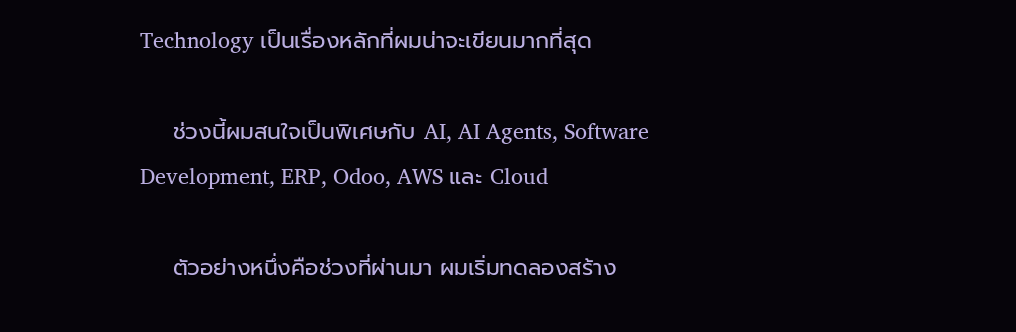Technology เป็นเรื่องหลักที่ผมน่าจะเขียนมากที่สุด

    ช่วงนี้ผมสนใจเป็นพิเศษกับ AI, AI Agents, Software Development, ERP, Odoo, AWS และ Cloud

    ตัวอย่างหนึ่งคือช่วงที่ผ่านมา ผมเริ่มทดลองสร้าง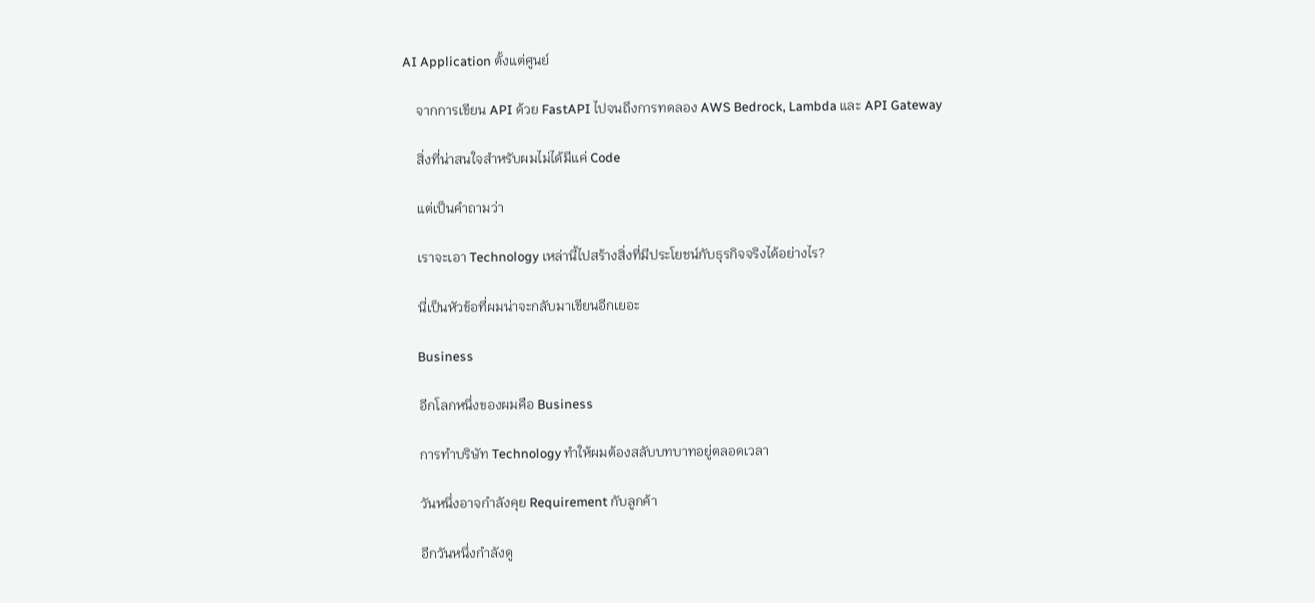AI Application ตั้งแต่ศูนย์

    จากการเขียน API ด้วย FastAPI ไปจนถึงการทดลอง AWS Bedrock, Lambda และ API Gateway

    สิ่งที่น่าสนใจสำหรับผมไม่ได้มีแค่ Code

    แต่เป็นคำถามว่า

    เราจะเอา Technology เหล่านี้ไปสร้างสิ่งที่มีประโยชน์กับธุรกิจจริงได้อย่างไร?

    นี่เป็นหัวข้อที่ผมน่าจะกลับมาเขียนอีกเยอะ

    Business

    อีกโลกหนึ่งของผมคือ Business

    การทำบริษัท Technology ทำให้ผมต้องสลับบทบาทอยู่ตลอดเวลา

    วันหนึ่งอาจกำลังคุย Requirement กับลูกค้า

    อีกวันหนึ่งกำลังดู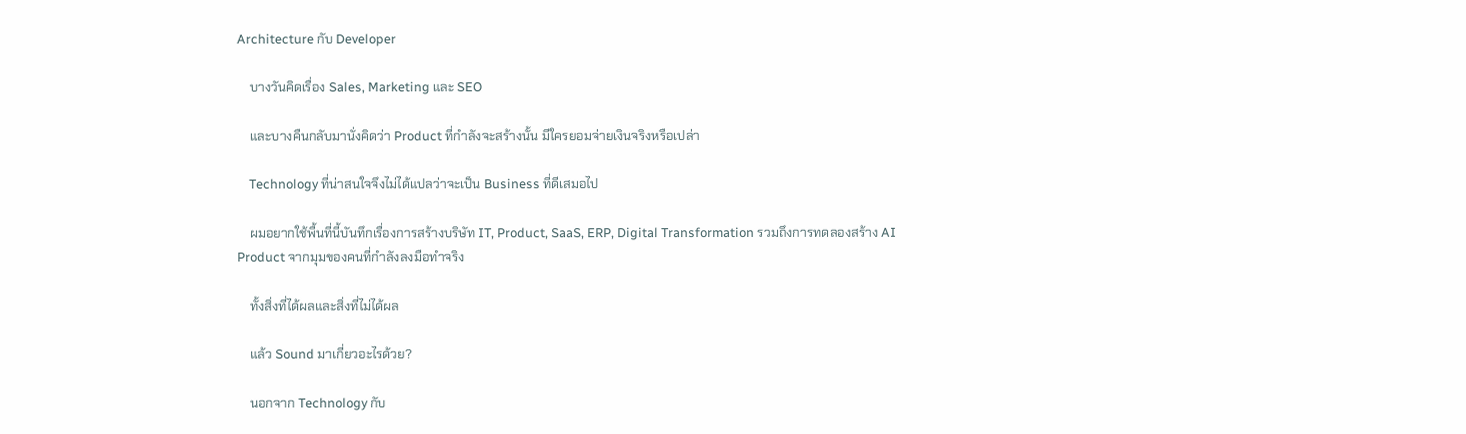Architecture กับ Developer

    บางวันคิดเรื่อง Sales, Marketing และ SEO

    และบางคืนกลับมานั่งคิดว่า Product ที่กำลังจะสร้างนั้น มีใครยอมจ่ายเงินจริงหรือเปล่า

    Technology ที่น่าสนใจจึงไม่ได้แปลว่าจะเป็น Business ที่ดีเสมอไป

    ผมอยากใช้พื้นที่นี้บันทึกเรื่องการสร้างบริษัท IT, Product, SaaS, ERP, Digital Transformation รวมถึงการทดลองสร้าง AI Product จากมุมของคนที่กำลังลงมือทำจริง

    ทั้งสิ่งที่ได้ผลและสิ่งที่ไม่ได้ผล

    แล้ว Sound มาเกี่ยวอะไรด้วย?

    นอกจาก Technology กับ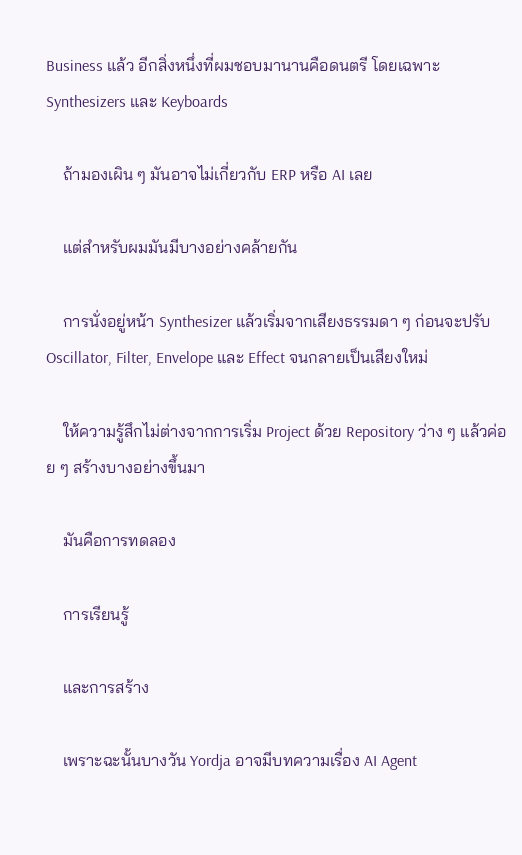Business แล้ว อีกสิ่งหนึ่งที่ผมชอบมานานคือดนตรี โดยเฉพาะ Synthesizers และ Keyboards

    ถ้ามองเผิน ๆ มันอาจไม่เกี่ยวกับ ERP หรือ AI เลย

    แต่สำหรับผมมันมีบางอย่างคล้ายกัน

    การนั่งอยู่หน้า Synthesizer แล้วเริ่มจากเสียงธรรมดา ๆ ก่อนจะปรับ Oscillator, Filter, Envelope และ Effect จนกลายเป็นเสียงใหม่

    ให้ความรู้สึกไม่ต่างจากการเริ่ม Project ด้วย Repository ว่าง ๆ แล้วค่อย ๆ สร้างบางอย่างขึ้นมา

    มันคือการทดลอง

    การเรียนรู้

    และการสร้าง

    เพราะฉะนั้นบางวัน Yordja อาจมีบทความเรื่อง AI Agent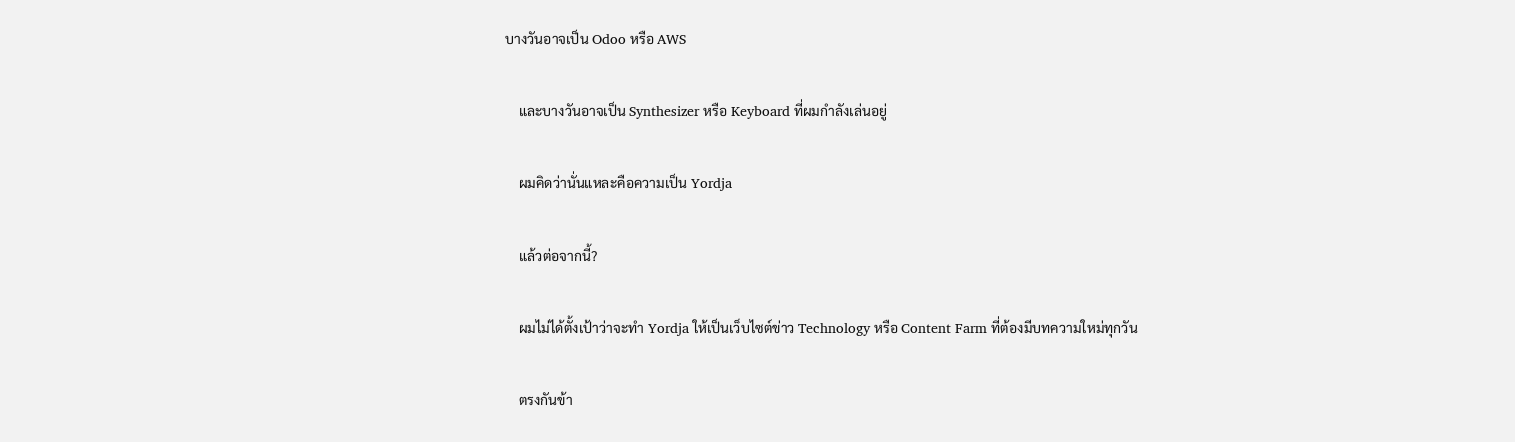บางวันอาจเป็น Odoo หรือ AWS

    และบางวันอาจเป็น Synthesizer หรือ Keyboard ที่ผมกำลังเล่นอยู่

    ผมคิดว่านั่นแหละคือความเป็น Yordja

    แล้วต่อจากนี้?

    ผมไม่ได้ตั้งเป้าว่าจะทำ Yordja ให้เป็นเว็บไซต์ข่าว Technology หรือ Content Farm ที่ต้องมีบทความใหม่ทุกวัน

    ตรงกันข้า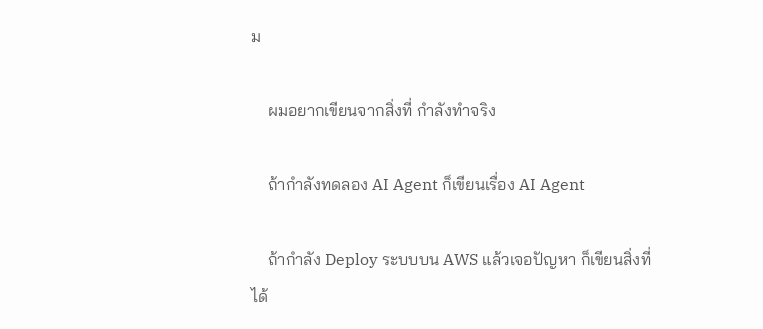ม

    ผมอยากเขียนจากสิ่งที่ กำลังทำจริง

    ถ้ากำลังทดลอง AI Agent ก็เขียนเรื่อง AI Agent

    ถ้ากำลัง Deploy ระบบบน AWS แล้วเจอปัญหา ก็เขียนสิ่งที่ได้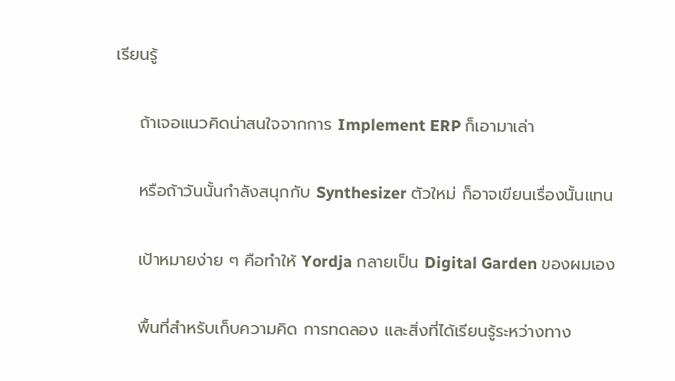เรียนรู้

    ถ้าเจอแนวคิดน่าสนใจจากการ Implement ERP ก็เอามาเล่า

    หรือถ้าวันนั้นกำลังสนุกกับ Synthesizer ตัวใหม่ ก็อาจเขียนเรื่องนั้นแทน

    เป้าหมายง่าย ๆ คือทำให้ Yordja กลายเป็น Digital Garden ของผมเอง

    พื้นที่สำหรับเก็บความคิด การทดลอง และสิ่งที่ได้เรียนรู้ระหว่างทาง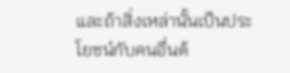และถ้าสิ่งเหล่านั้นเป็นประโยชน์กับคนอื่นด้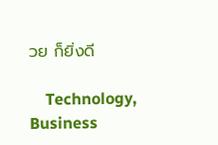วย ก็ยิ่งดี

    Technology, Business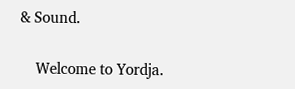& Sound.

    Welcome to Yordja.